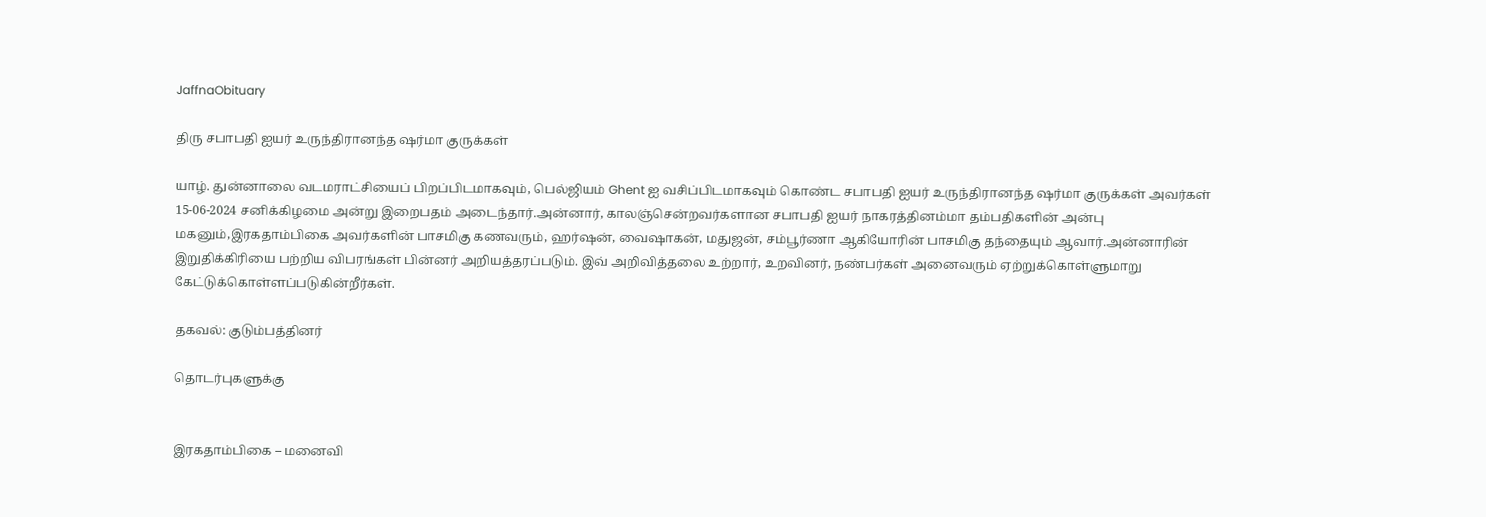JaffnaObituary

திரு சபாபதி ஐயர் உருந்திரானந்த ஷர்மா குருக்கள்

யாழ். துன்னாலை வடமராட்சியைப் பிறப்பிடமாகவும், பெல்ஜியம் Ghent ஐ வசிப்பிடமாகவும் கொண்ட சபாபதி ஐயர் உருந்திரானந்த ஷர்மா குருக்கள் அவர்கள் 15-06-2024 சனிக்கிழமை அன்று இறைபதம் அடைந்தார்.அன்னார், காலஞ்சென்றவர்களான சபாபதி ஐயர் நாகரத்தினம்மா தம்பதிகளின் அன்பு மகனும்,இரகதாம்பிகை அவர்களின் பாசமிகு கணவரும், ஹர்ஷன், வைஷாகன், மதுஜன், சம்பூர்ணா ஆகியோரின் பாசமிகு தந்தையும் ஆவார்.அன்னாரின் இறுதிக்கிரியை பற்றிய விபரங்கள் பின்னர் அறியத்தரப்படும். இவ் அறிவித்தலை உற்றார், உறவினர், நண்பர்கள் அனைவரும் ஏற்றுக்கொள்ளுமாறு கேட்டுக்கொள்ளப்படுகின்றீர்கள்.

தகவல்: குடும்பத்தினர்

தொடர்புகளுக்கு


இரகதாம்பிகை – மனைவி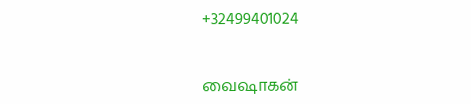+32499401024


வைஷாகன்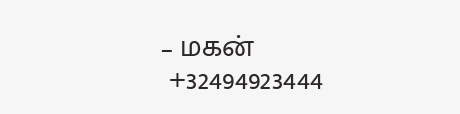– மகன்
 +32494923444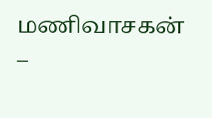மணிவாசகன் –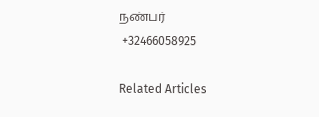நண்பர்
 +32466058925

Related Articles